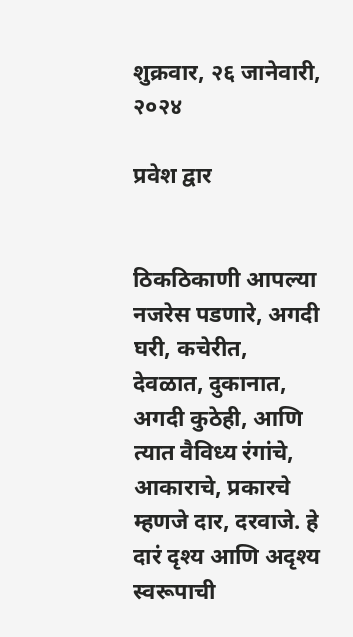शुक्रवार, २६ जानेवारी, २०२४

प्रवेश द्वार


ठिकठिकाणी आपल्या नजरेस पडणारे, अगदी घरी, कचेरीत, देवळात, दुकानात, अगदी कुठेही, आणि त्यात वैविध्य रंगांचे, आकाराचे, प्रकारचे म्हणजे दार, दरवाजे. हे दारं दृश्य आणि अदृश्य स्वरूपाची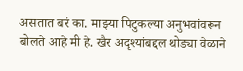असतात बरं का. माझ्या पिटुकल्या अनुभवांवरून बोलते आहे मी हे. खैर अदृश्यांबद्दल थोड्या वेळाने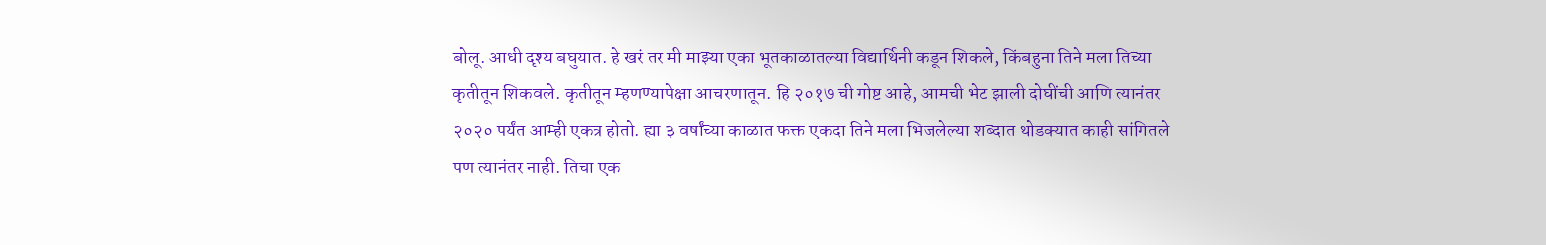बोलू. आधी दृश्य बघुयात. हे खरं तर मी माझ्या एका भूतकाळातल्या विद्यार्थिनी कडून शिकले, किंबहुना तिने मला तिच्या कृतीतून शिकवले. कृतीतून म्हणण्यापेक्षा आचरणातून. हि २०१७ ची गोष्ट आहे, आमची भेट झाली दोघींची आणि त्यानंतर २०२० पर्यंत आम्ही एकत्र होतो. ह्या ३ वर्षांच्या काळात फक्त एकदा तिने मला भिजलेल्या शब्दात थोडक्यात काही सांगितले पण त्यानंतर नाही. तिचा एक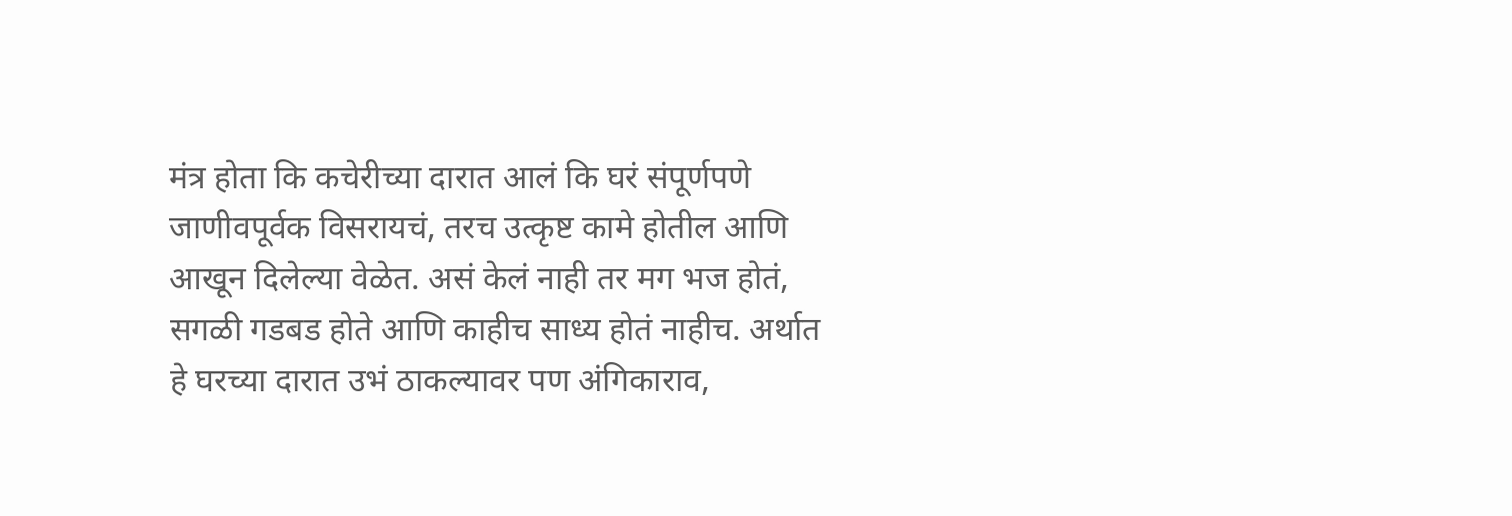मंत्र होता कि कचेरीच्या दारात आलं कि घरं संपूर्णपणे जाणीवपूर्वक विसरायचं, तरच उत्कृष्ट कामे होतील आणि आखून दिलेल्या वेळेत. असं केलं नाही तर मग भज होतं, सगळी गडबड होते आणि काहीच साध्य होतं नाहीच. अर्थात हे घरच्या दारात उभं ठाकल्यावर पण अंगिकाराव,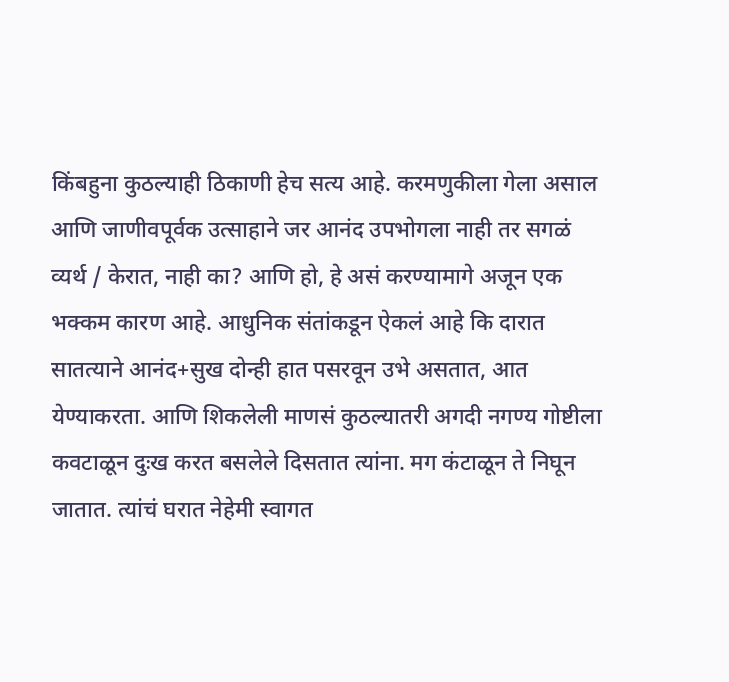किंबहुना कुठल्याही ठिकाणी हेच सत्य आहे. करमणुकीला गेला असाल आणि जाणीवपूर्वक उत्साहाने जर आनंद उपभोगला नाही तर सगळं व्यर्थ / केरात, नाही का? आणि हो, हे असं करण्यामागे अजून एक भक्कम कारण आहे. आधुनिक संतांकडून ऐकलं आहे कि दारात सातत्याने आनंद+सुख दोन्ही हात पसरवून उभे असतात, आत येण्याकरता. आणि शिकलेली माणसं कुठल्यातरी अगदी नगण्य गोष्टीला कवटाळून दुःख करत बसलेले दिसतात त्यांना. मग कंटाळून ते निघून जातात. त्यांचं घरात नेहेमी स्वागत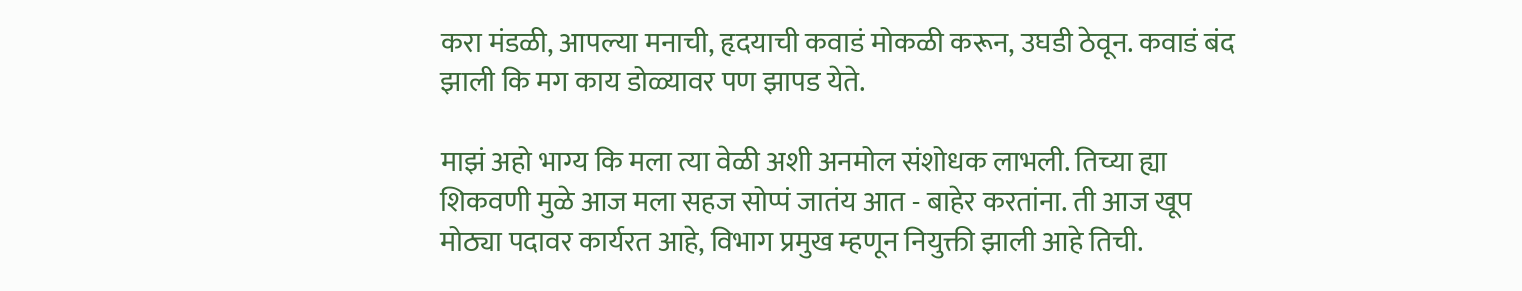करा मंडळी, आपल्या मनाची, हृदयाची कवाडं मोकळी करून, उघडी ठेवून. कवाडं बंद झाली कि मग काय डोळ्यावर पण झापड येते.

माझं अहो भाग्य कि मला त्या वेळी अशी अनमोल संशोधक लाभली. तिच्या ह्या शिकवणी मुळे आज मला सहज सोप्पं जातंय आत - बाहेर करतांना. ती आज खूप मोठ्या पदावर कार्यरत आहे, विभाग प्रमुख म्हणून नियुक्ती झाली आहे तिची.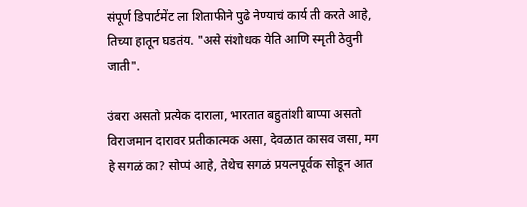संपूर्ण डिपार्टमेंट ला शिताफीने पुढे नेण्याचं कार्य ती करते आहे, तिच्या हातून घडतंय. "असे संशोधक येति आणि स्मृती ठेवुनी जाती".

उंबरा असतो प्रत्येक दाराला, भारतात बहुतांशी बाप्पा असतो विराजमान दारावर प्रतीकात्मक असा, देवळात कासव जसा, मग हे सगळं का? सोप्पं आहे, तेथेच सगळं प्रयत्नपूर्वक सोडून आत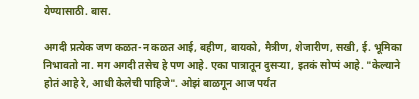येण्यासाठी. बास.

अगदी प्रत्येक जण कळत-न कळत आई, बहीण, बायको, मैत्रीण, शेजारीण, सखी, ई. भूमिका निभावतो ना. मग अगदी तसेच हे पण आहे. एका पात्रातून दुसऱ्या, इतकं सोप्पं आहे. "केल्याने होतं आहे रे, आधी केलेची पाहिजे". ओझं बाळगून आज पर्यंत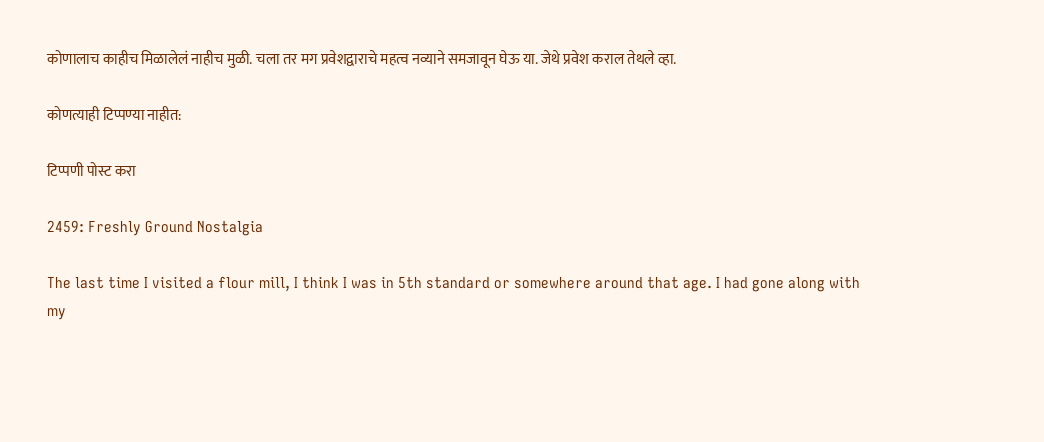कोणालाच काहीच मिळालेलं नाहीच मुळी. चला तर मग प्रवेशद्वाराचे महत्व नव्याने समजावून घेऊ या. जेथे प्रवेश कराल तेथले व्हा.

कोणत्याही टिप्पण्‍या नाहीत:

टिप्पणी पोस्ट करा

2459: Freshly Ground Nostalgia

The last time I visited a flour mill, I think I was in 5th standard or somewhere around that age. I had gone along with my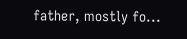father, mostly fo...